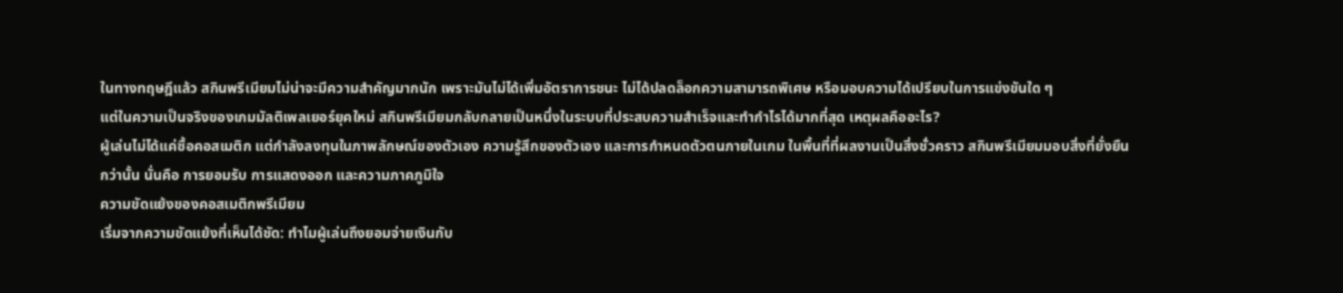ในทางทฤษฎีแล้ว สกินพรีเมียมไม่น่าจะมีความสำคัญมากนัก เพราะมันไม่ได้เพิ่มอัตราการชนะ ไม่ได้ปลดล็อกความสามารถพิเศษ หรือมอบความได้เปรียบในการแข่งขันใด ๆ
แต่ในความเป็นจริงของเกมมัลติเพลเยอร์ยุคใหม่ สกินพรีเมียมกลับกลายเป็นหนึ่งในระบบที่ประสบความสำเร็จและทำกำไรได้มากที่สุด เหตุผลคืออะไร?
ผู้เล่นไม่ได้แค่ซื้อคอสเมติก แต่กำลังลงทุนในภาพลักษณ์ของตัวเอง ความรู้สึกของตัวเอง และการกำหนดตัวตนภายในเกม ในพื้นที่ที่ผลงานเป็นสิ่งชั่วคราว สกินพรีเมียมมอบสิ่งที่ยั่งยืนกว่านั้น นั่นคือ การยอมรับ การแสดงออก และความภาคภูมิใจ
ความขัดแย้งของคอสเมติกพรีเมียม
เริ่มจากความขัดแย้งที่เห็นได้ชัด: ทำไมผู้เล่นถึงยอมจ่ายเงินกับ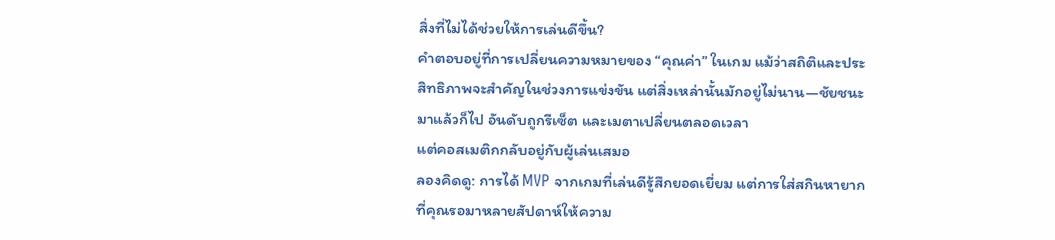สิ่งที่ไม่ได้ช่วยให้การเล่นดีขึ้น?
คำตอบอยู่ที่การเปลี่ยนความหมายของ “คุณค่า” ในเกม แม้ว่าสถิติและประสิทธิภาพจะสำคัญในช่วงการแข่งขัน แต่สิ่งเหล่านั้นมักอยู่ไม่นาน—ชัยชนะมาแล้วก็ไป อันดับถูกรีเซ็ต และเมตาเปลี่ยนตลอดเวลา
แต่คอสเมติกกลับอยู่กับผู้เล่นเสมอ
ลองคิดดู: การได้ MVP จากเกมที่เล่นดีรู้สึกยอดเยี่ยม แต่การใส่สกินหายากที่คุณรอมาหลายสัปดาห์ให้ความ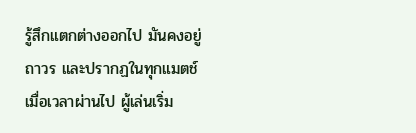รู้สึกแตกต่างออกไป มันคงอยู่ถาวร และปรากฏในทุกแมตช์
เมื่อเวลาผ่านไป ผู้เล่นเริ่ม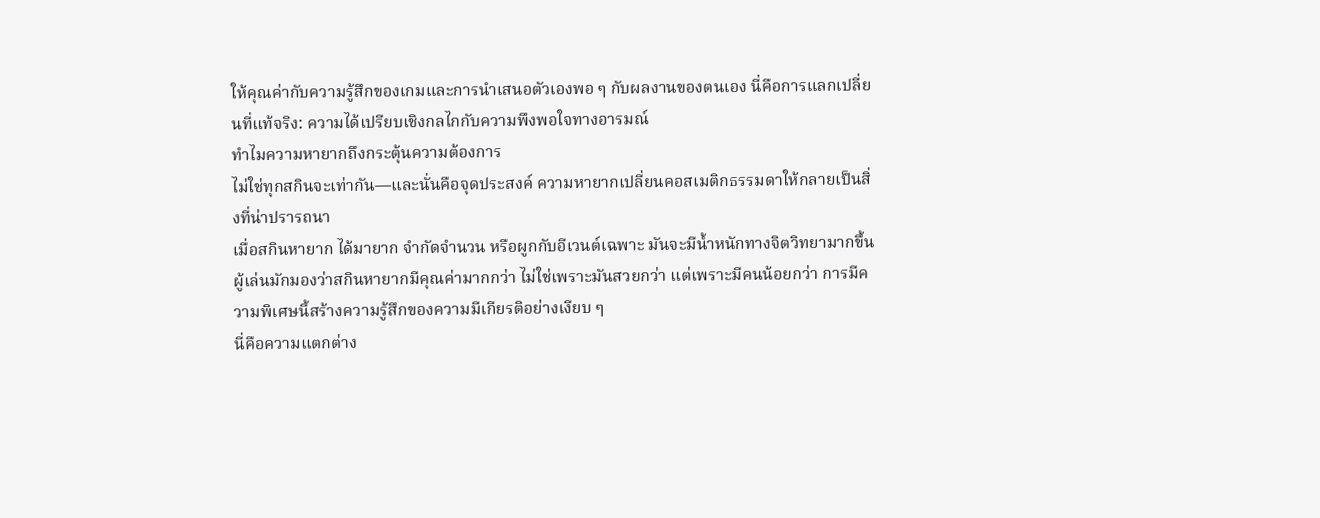ให้คุณค่ากับความรู้สึกของเกมและการนำเสนอตัวเองพอ ๆ กับผลงานของตนเอง นี่คือการแลกเปลี่ยนที่แท้จริง: ความได้เปรียบเชิงกลไกกับความพึงพอใจทางอารมณ์
ทำไมความหายากถึงกระตุ้นความต้องการ
ไม่ใช่ทุกสกินจะเท่ากัน—และนั่นคือจุดประสงค์ ความหายากเปลี่ยนคอสเมติกธรรมดาให้กลายเป็นสิ่งที่น่าปรารถนา
เมื่อสกินหายาก ได้มายาก จำกัดจำนวน หรือผูกกับอีเวนต์เฉพาะ มันจะมีน้ำหนักทางจิตวิทยามากขึ้น
ผู้เล่นมักมองว่าสกินหายากมีคุณค่ามากกว่า ไม่ใช่เพราะมันสวยกว่า แต่เพราะมีคนน้อยกว่า การมีความพิเศษนี้สร้างความรู้สึกของความมีเกียรติอย่างเงียบ ๆ
นี่คือความแตกต่าง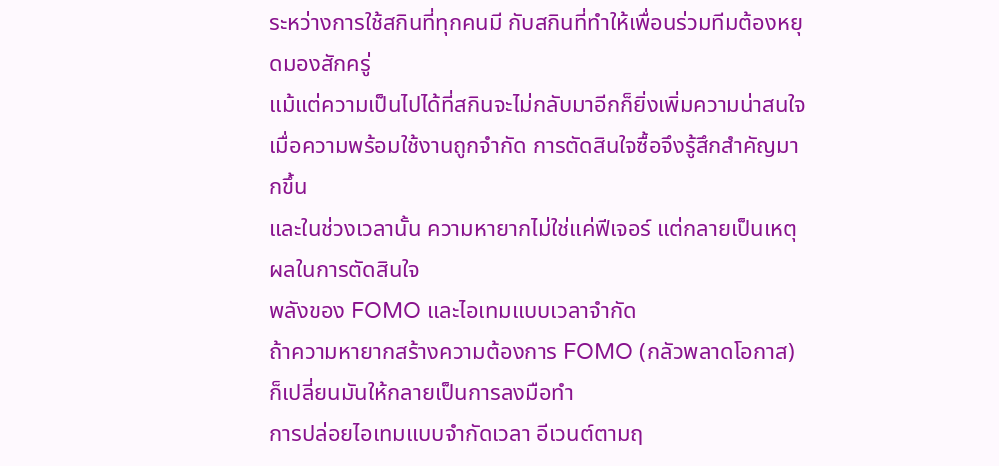ระหว่างการใช้สกินที่ทุกคนมี กับสกินที่ทำให้เพื่อนร่วมทีมต้องหยุดมองสักครู่
แม้แต่ความเป็นไปได้ที่สกินจะไม่กลับมาอีกก็ยิ่งเพิ่มความน่าสนใจ เมื่อความพร้อมใช้งานถูกจำกัด การตัดสินใจซื้อจึงรู้สึกสำคัญมากขึ้น
และในช่วงเวลานั้น ความหายากไม่ใช่แค่ฟีเจอร์ แต่กลายเป็นเหตุผลในการตัดสินใจ
พลังของ FOMO และไอเทมแบบเวลาจำกัด
ถ้าความหายากสร้างความต้องการ FOMO (กลัวพลาดโอกาส) ก็เปลี่ยนมันให้กลายเป็นการลงมือทำ
การปล่อยไอเทมแบบจำกัดเวลา อีเวนต์ตามฤ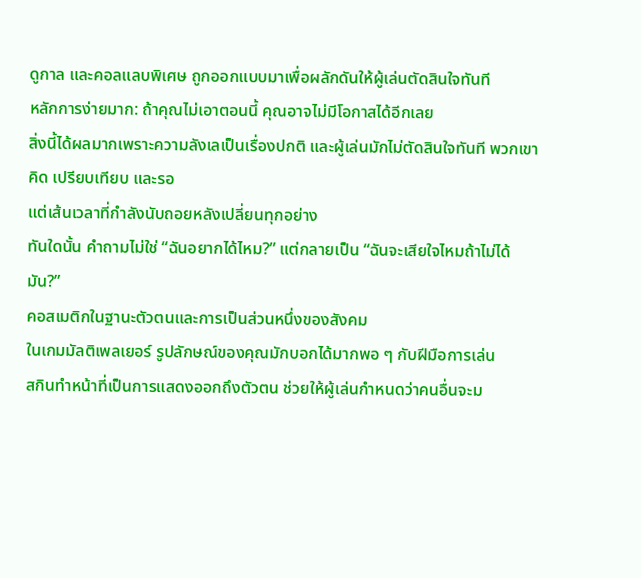ดูกาล และคอลแลบพิเศษ ถูกออกแบบมาเพื่อผลักดันให้ผู้เล่นตัดสินใจทันที
หลักการง่ายมาก: ถ้าคุณไม่เอาตอนนี้ คุณอาจไม่มีโอกาสได้อีกเลย
สิ่งนี้ได้ผลมากเพราะความลังเลเป็นเรื่องปกติ และผู้เล่นมักไม่ตัดสินใจทันที พวกเขาคิด เปรียบเทียบ และรอ
แต่เส้นเวลาที่กำลังนับถอยหลังเปลี่ยนทุกอย่าง
ทันใดนั้น คำถามไม่ใช่ “ฉันอยากได้ไหม?” แต่กลายเป็น “ฉันจะเสียใจไหมถ้าไม่ได้มัน?”
คอสเมติกในฐานะตัวตนและการเป็นส่วนหนึ่งของสังคม
ในเกมมัลติเพลเยอร์ รูปลักษณ์ของคุณมักบอกได้มากพอ ๆ กับฝีมือการเล่น
สกินทำหน้าที่เป็นการแสดงออกถึงตัวตน ช่วยให้ผู้เล่นกำหนดว่าคนอื่นจะม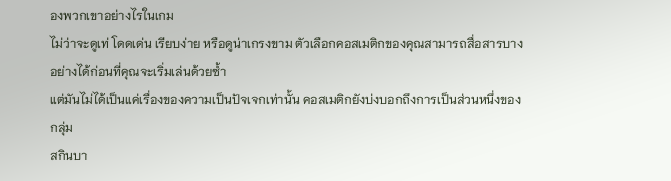องพวกเขาอย่างไรในเกม
ไม่ว่าจะดูเท่ โดดเด่น เรียบง่าย หรือดูน่าเกรงขาม ตัวเลือกคอสเมติกของคุณสามารถสื่อสารบางอย่างได้ก่อนที่คุณจะเริ่มเล่นด้วยซ้ำ
แต่มันไม่ได้เป็นแค่เรื่องของความเป็นปัจเจกเท่านั้น คอสเมติกยังบ่งบอกถึงการเป็นส่วนหนึ่งของกลุ่ม
สกินบา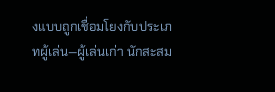งแบบถูกเชื่อมโยงกับประเภทผู้เล่น—ผู้เล่นเก่า นักสะสม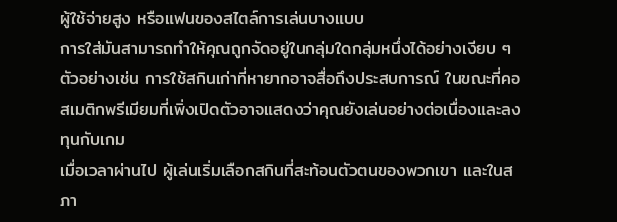ผู้ใช้จ่ายสูง หรือแฟนของสไตล์การเล่นบางแบบ
การใส่มันสามารถทำให้คุณถูกจัดอยู่ในกลุ่มใดกลุ่มหนึ่งได้อย่างเงียบ ๆ
ตัวอย่างเช่น การใช้สกินเก่าที่หายากอาจสื่อถึงประสบการณ์ ในขณะที่คอสเมติกพรีเมียมที่เพิ่งเปิดตัวอาจแสดงว่าคุณยังเล่นอย่างต่อเนื่องและลงทุนกับเกม
เมื่อเวลาผ่านไป ผู้เล่นเริ่มเลือกสกินที่สะท้อนตัวตนของพวกเขา และในสภา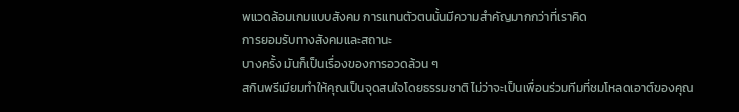พแวดล้อมเกมแบบสังคม การแทนตัวตนนั้นมีความสำคัญมากกว่าที่เราคิด
การยอมรับทางสังคมและสถานะ
บางครั้ง มันก็เป็นเรื่องของการอวดล้วน ๆ
สกินพรีเมียมทำให้คุณเป็นจุดสนใจโดยธรรมชาติ ไม่ว่าจะเป็นเพื่อนร่วมทีมที่ชมโหลดเอาต์ของคุณ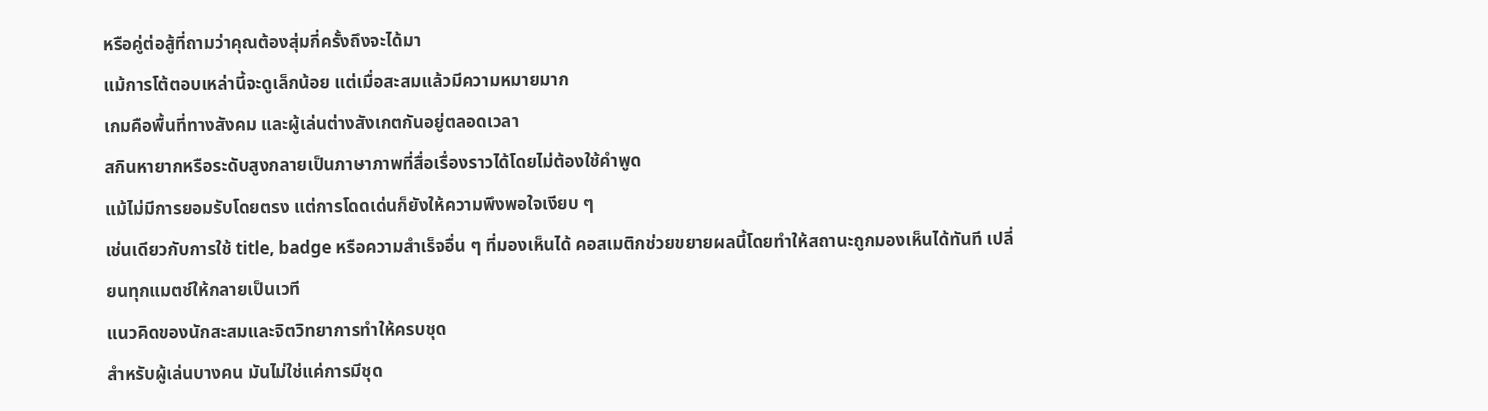หรือคู่ต่อสู้ที่ถามว่าคุณต้องสุ่มกี่ครั้งถึงจะได้มา
แม้การโต้ตอบเหล่านี้จะดูเล็กน้อย แต่เมื่อสะสมแล้วมีความหมายมาก
เกมคือพื้นที่ทางสังคม และผู้เล่นต่างสังเกตกันอยู่ตลอดเวลา
สกินหายากหรือระดับสูงกลายเป็นภาษาภาพที่สื่อเรื่องราวได้โดยไม่ต้องใช้คำพูด
แม้ไม่มีการยอมรับโดยตรง แต่การโดดเด่นก็ยังให้ความพึงพอใจเงียบ ๆ
เช่นเดียวกับการใช้ title, badge หรือความสำเร็จอื่น ๆ ที่มองเห็นได้ คอสเมติกช่วยขยายผลนี้โดยทำให้สถานะถูกมองเห็นได้ทันที เปลี่ยนทุกแมตช์ให้กลายเป็นเวที
แนวคิดของนักสะสมและจิตวิทยาการทำให้ครบชุด
สำหรับผู้เล่นบางคน มันไม่ใช่แค่การมีชุด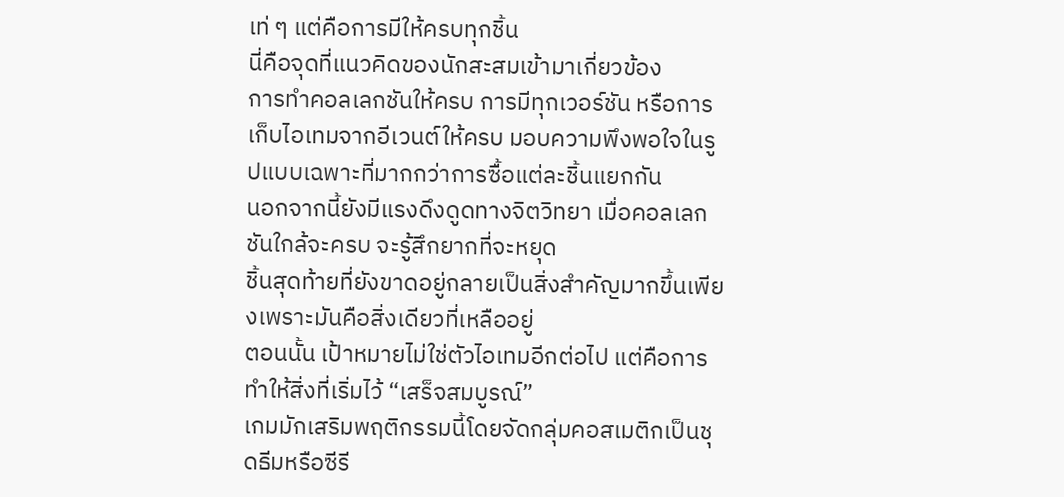เท่ ๆ แต่คือการมีให้ครบทุกชิ้น
นี่คือจุดที่แนวคิดของนักสะสมเข้ามาเกี่ยวข้อง
การทำคอลเลกชันให้ครบ การมีทุกเวอร์ชัน หรือการเก็บไอเทมจากอีเวนต์ให้ครบ มอบความพึงพอใจในรูปแบบเฉพาะที่มากกว่าการซื้อแต่ละชิ้นแยกกัน
นอกจากนี้ยังมีแรงดึงดูดทางจิตวิทยา เมื่อคอลเลกชันใกล้จะครบ จะรู้สึกยากที่จะหยุด
ชิ้นสุดท้ายที่ยังขาดอยู่กลายเป็นสิ่งสำคัญมากขึ้นเพียงเพราะมันคือสิ่งเดียวที่เหลืออยู่
ตอนนั้น เป้าหมายไม่ใช่ตัวไอเทมอีกต่อไป แต่คือการทำให้สิ่งที่เริ่มไว้ “เสร็จสมบูรณ์”
เกมมักเสริมพฤติกรรมนี้โดยจัดกลุ่มคอสเมติกเป็นชุดธีมหรือซีรี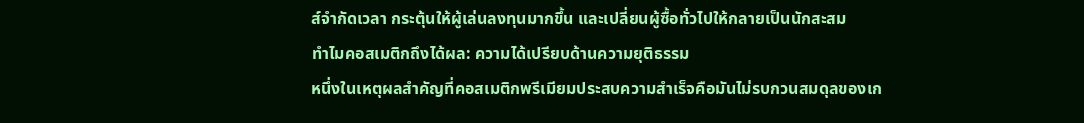ส์จำกัดเวลา กระตุ้นให้ผู้เล่นลงทุนมากขึ้น และเปลี่ยนผู้ซื้อทั่วไปให้กลายเป็นนักสะสม
ทำไมคอสเมติกถึงได้ผล: ความได้เปรียบด้านความยุติธรรม
หนึ่งในเหตุผลสำคัญที่คอสเมติกพรีเมียมประสบความสำเร็จคือมันไม่รบกวนสมดุลของเก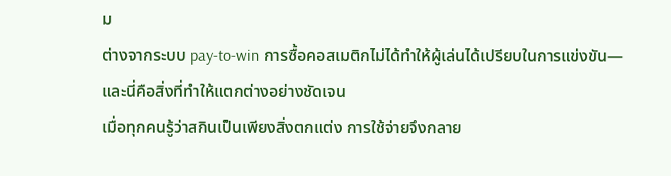ม
ต่างจากระบบ pay-to-win การซื้อคอสเมติกไม่ได้ทำให้ผู้เล่นได้เปรียบในการแข่งขัน—และนี่คือสิ่งที่ทำให้แตกต่างอย่างชัดเจน
เมื่อทุกคนรู้ว่าสกินเป็นเพียงสิ่งตกแต่ง การใช้จ่ายจึงกลาย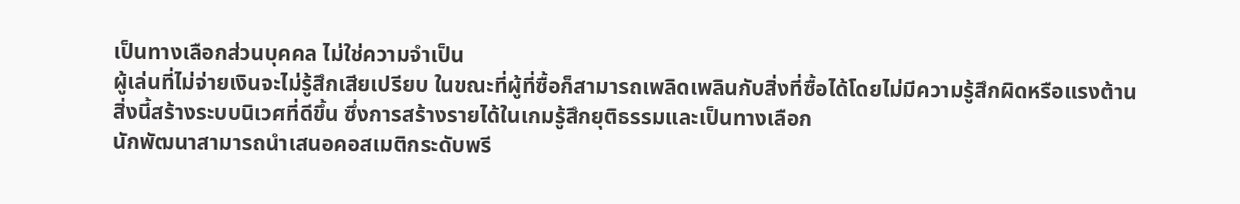เป็นทางเลือกส่วนบุคคล ไม่ใช่ความจำเป็น
ผู้เล่นที่ไม่จ่ายเงินจะไม่รู้สึกเสียเปรียบ ในขณะที่ผู้ที่ซื้อก็สามารถเพลิดเพลินกับสิ่งที่ซื้อได้โดยไม่มีความรู้สึกผิดหรือแรงต้าน
สิ่งนี้สร้างระบบนิเวศที่ดีขึ้น ซึ่งการสร้างรายได้ในเกมรู้สึกยุติธรรมและเป็นทางเลือก
นักพัฒนาสามารถนำเสนอคอสเมติกระดับพรี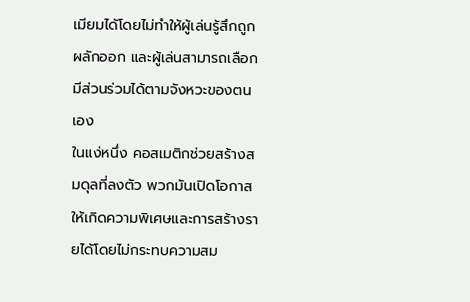เมียมได้โดยไม่ทำให้ผู้เล่นรู้สึกถูกผลักออก และผู้เล่นสามารถเลือกมีส่วนร่วมได้ตามจังหวะของตนเอง
ในแง่หนึ่ง คอสเมติกช่วยสร้างสมดุลที่ลงตัว พวกมันเปิดโอกาสให้เกิดความพิเศษและการสร้างรายได้โดยไม่กระทบความสม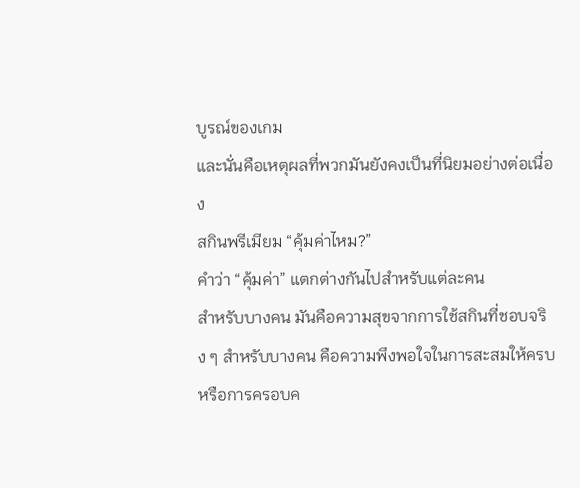บูรณ์ของเกม
และนั่นคือเหตุผลที่พวกมันยังคงเป็นที่นิยมอย่างต่อเนื่อง
สกินพรีเมียม “คุ้มค่าไหม?”
คำว่า “คุ้มค่า” แตกต่างกันไปสำหรับแต่ละคน
สำหรับบางคน มันคือความสุขจากการใช้สกินที่ชอบจริง ๆ สำหรับบางคน คือความพึงพอใจในการสะสมให้ครบ หรือการครอบค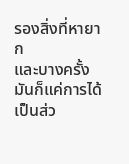รองสิ่งที่หายาก
และบางครั้ง มันก็แค่การได้เป็นส่ว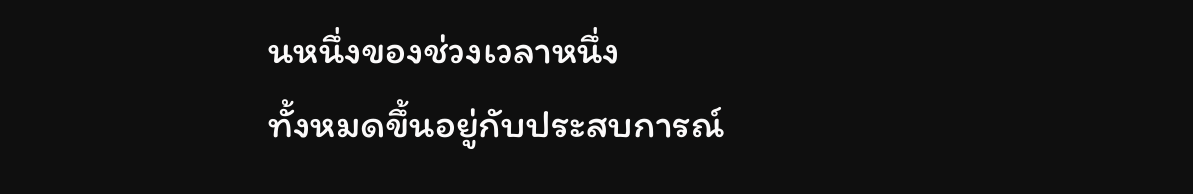นหนึ่งของช่วงเวลาหนึ่ง
ทั้งหมดขึ้นอยู่กับประสบการณ์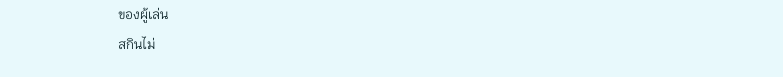ของผู้เล่น
สกินไม่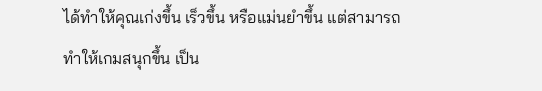ได้ทำให้คุณเก่งขึ้น เร็วขึ้น หรือแม่นยำขึ้น แต่สามารถทำให้เกมสนุกขึ้น เป็น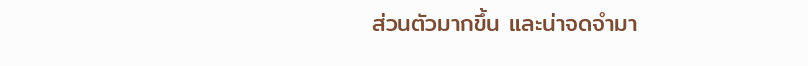ส่วนตัวมากขึ้น และน่าจดจำมา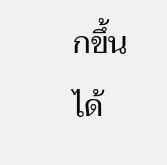กขึ้นได้